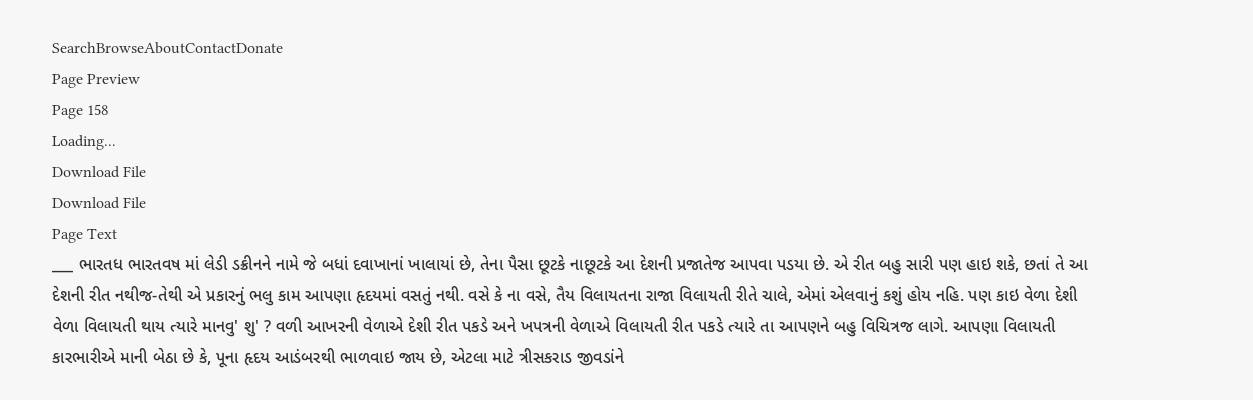SearchBrowseAboutContactDonate
Page Preview
Page 158
Loading...
Download File
Download File
Page Text
___ ભારતધ ભારતવષ માં લેડી ડક્રીનને નામે જે બધાં દવાખાનાં ખાલાયાં છે, તેના પૈસા છૂટકે નાછૂટકે આ દેશની પ્રજાતેજ આપવા પડયા છે. એ રીત બહુ સારી પણ હાઇ શકે, છતાં તે આ દેશની રીત નથીજ-તેથી એ પ્રકારનું ભલુ કામ આપણા હૃદયમાં વસતું નથી. વસે કે ના વસે, તૈય વિલાયતના રાજા વિલાયતી રીતે ચાલે, એમાં એલવાનું કશું હોય નહિ. પણ કાઇ વેળા દેશી વેળા વિલાયતી થાય ત્યારે માનવુ' શુ' ? વળી આખરની વેળાએ દેશી રીત પકડે અને ખપત્રની વેળાએ વિલાયતી રીત પકડે ત્યારે તા આપણને બહુ વિચિત્રજ લાગે. આપણા વિલાયતી કારભારીએ માની બેઠા છે કે, પૂના હૃદય આડંબરથી ભાળવાઇ જાય છે, એટલા માટે ત્રીસકરાડ જીવડાંને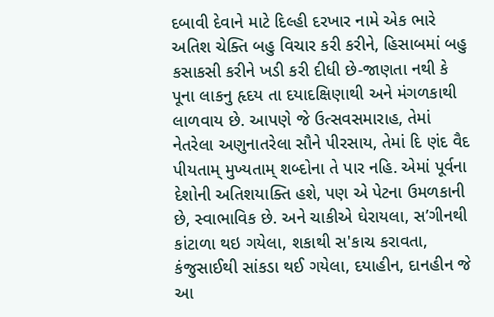દબાવી દેવાને માટે દિલ્હી દરખાર નામે એક ભારે અતિશ ચેક્તિ બહુ વિચાર કરી કરીને, હિસાબમાં બહુ કસાકસી કરીને ખડી કરી દીધી છે-જાણતા નથી કે પૂના લાકનુ હૃદય તા દયાદક્ષિણાથી અને મંગળકાથી લાળવાય છે. આપણે જે ઉત્સવસમારાહ, તેમાં નેતરેલા અણુનાતરેલા સૌને પીરસાય, તેમાં દિ ણંદ વૈદ પીયતામ્ મુખ્યતામ્ શબ્દોના તે પાર નહિ. એમાં પૂર્વના દેશોની અતિશયાક્તિ હશે, પણ એ પેટના ઉમળકાની છે, સ્વાભાવિક છે. અને ચાકીએ ઘેરાયલા, સ’ગીનથી કાંટાળા થઇ ગયેલા, શકાથી સ'કાચ કરાવતા, કંજુસાઈથી સાંકડા થઈ ગયેલા, દયાહીન, દાનહીન જે આ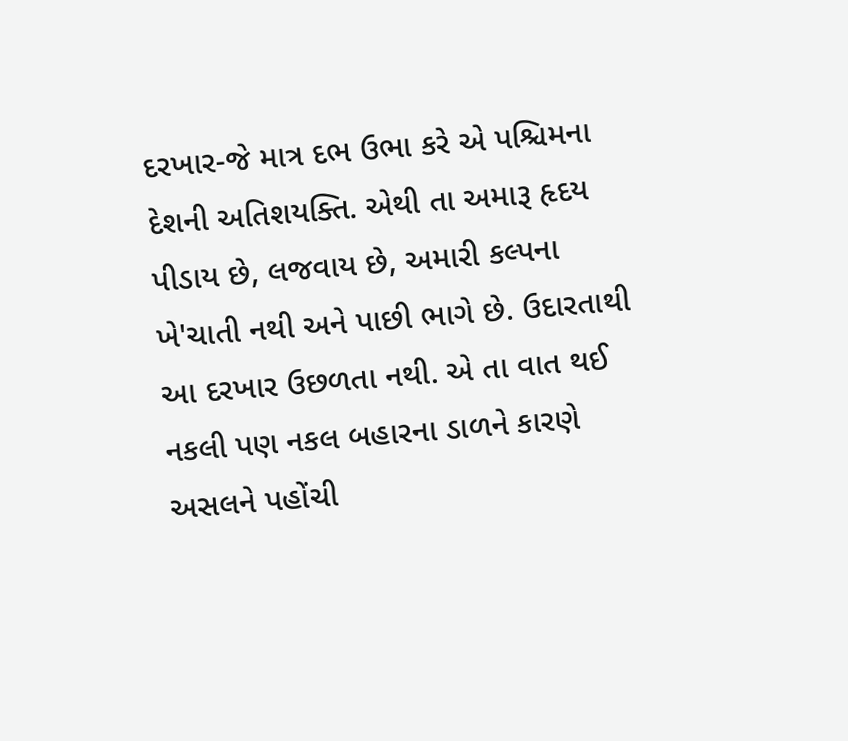દરખાર-જે માત્ર દભ ઉભા કરે એ પશ્ચિમના દેશની અતિશયક્તિ. એથી તા અમારૂ હૃદય પીડાય છે, લજવાય છે, અમારી કલ્પના ખે'ચાતી નથી અને પાછી ભાગે છે. ઉદારતાથી આ દરખાર ઉછળતા નથી. એ તા વાત થઈ નકલી પણ નકલ બહારના ડાળને કારણે અસલને પહોંચી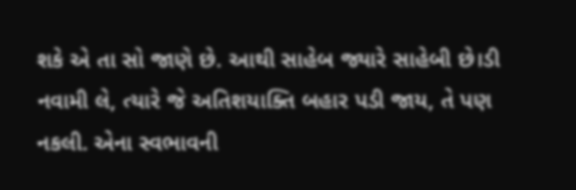શકે એ તા સો જાણે છે. આથી સાહેબ જ્યારે સાહેબી છે।ડી નવામી લે, ત્યારે જે અતિશયાક્તિ બહાર પડી જાય, તે પણ નકલી. એના સ્વભાવની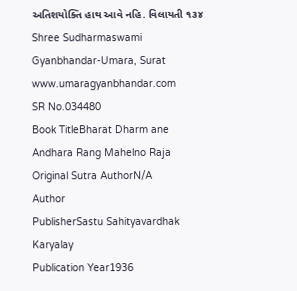અતિશયોક્તિ હાથ આવે નહિ. વિલાયતી ૧૩૪ Shree Sudharmaswami Gyanbhandar-Umara, Surat www.umaragyanbhandar.com
SR No.034480
Book TitleBharat Dharm ane Andhara Rang Mahelno Raja
Original Sutra AuthorN/A
Author
PublisherSastu Sahityavardhak Karyalay
Publication Year1936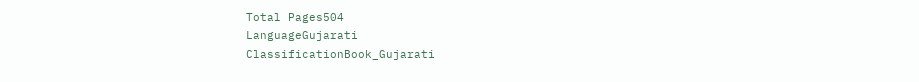Total Pages504
LanguageGujarati
ClassificationBook_Gujarati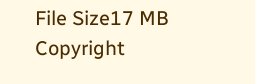File Size17 MB
Copyright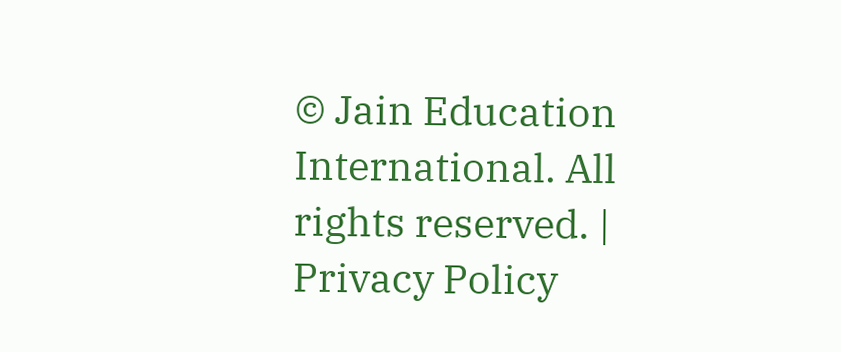© Jain Education International. All rights reserved. | Privacy Policy